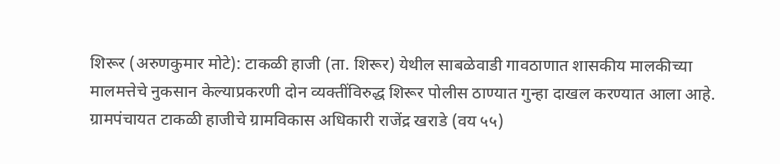शिरूर (अरुणकुमार मोटे): टाकळी हाजी (ता. शिरूर) येथील साबळेवाडी गावठाणात शासकीय मालकीच्या मालमत्तेचे नुकसान केल्याप्रकरणी दोन व्यक्तींविरुद्ध शिरूर पोलीस ठाण्यात गुन्हा दाखल करण्यात आला आहे. ग्रामपंचायत टाकळी हाजीचे ग्रामविकास अधिकारी राजेंद्र खराडे (वय ५५)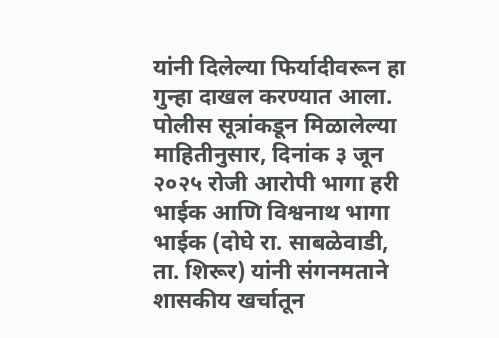यांनी दिलेल्या फिर्यादीवरून हा गुन्हा दाखल करण्यात आला.
पोलीस सूत्रांकडून मिळालेल्या माहितीनुसार, दिनांक ३ जून २०२५ रोजी आरोपी भागा हरी भाईक आणि विश्वनाथ भागा भाईक (दोघे रा. साबळेवाडी, ता. शिरूर) यांनी संगनमताने शासकीय खर्चातून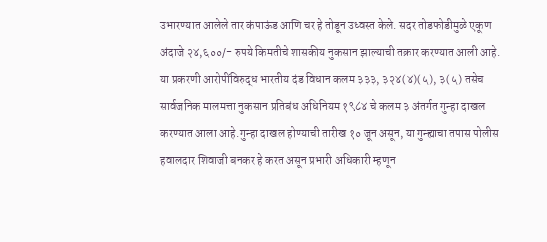उभारण्यात आलेले तार कंपाऊंड आणि चर हे तोडून उध्वस्त केले. सदर तोडफोडीमुळे एकूण अंदाजे २४,६००/- रुपये किमतीचे शासकीय नुकसान झाल्याची तक्रार करण्यात आली आहे.
या प्रकरणी आरोपींविरुद्ध भारतीय दंड विधान कलम ३३३, ३२४(४)(५), ३(५) तसेच सार्वजनिक मालमत्ता नुकसान प्रतिबंध अधिनियम १९८४ चे कलम ३ अंतर्गत गुन्हा दाखल करण्यात आला आहे.गुन्हा दाखल होण्याची तारीख १० जून असून, या गुन्ह्याचा तपास पोलीस हवालदार शिवाजी बनकर हे करत असून प्रभारी अधिकारी म्हणून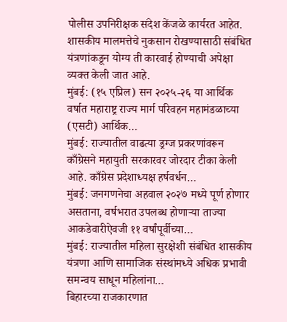पोलीस उपनिरीक्षक संदेश केंजळे कार्यरत आहेत. शासकीय मालमत्तेचे नुकसान रोखण्यासाठी संबंधित यंत्रणांकडून योग्य ती कारवाई होण्याची अपेक्षा व्यक्त केली जात आहे.
मुंबई: (१५ एप्रिल) सन २०२५-२६ या आर्थिक वर्षात महाराष्ट्र राज्य मार्ग परिवहन महामंडळाच्या (एसटी) आर्थिक…
मुंबई: राज्यातील वाढत्या ड्रग्ज प्रकरणांवरून काँग्रेसने महायुती सरकारवर जोरदार टीका केली आहे. काँग्रेस प्रदेशाध्यक्ष हर्षवर्धन…
मुंबई: जनगणनेचा अहवाल २०२७ मध्ये पूर्ण होणार असताना, वर्षभरात उपलब्ध होणाऱ्या ताज्या आकडेवारीऐवजी ११ वर्षांपूर्वीच्या…
मुंबई: राज्यातील महिला सुरक्षेशी संबंधित शासकीय यंत्रणा आणि सामाजिक संस्थांमध्ये अधिक प्रभावी समन्वय साधून महिलांना…
बिहारच्या राजकारणात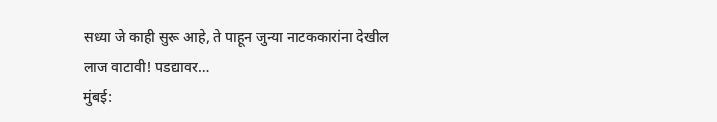सध्या जे काही सुरू आहे, ते पाहून जुन्या नाटककारांना देखील लाज वाटावी! पडद्यावर…
मुंबई: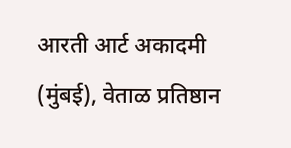आरती आर्ट अकादमी (मुंबई), वेताळ प्रतिष्ठान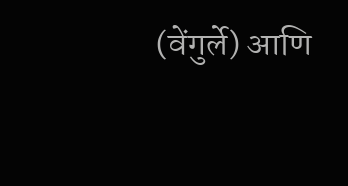(वेंगुर्ले) आणि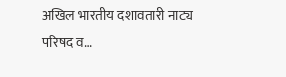अखिल भारतीय दशावतारी नाट्य परिषद व…